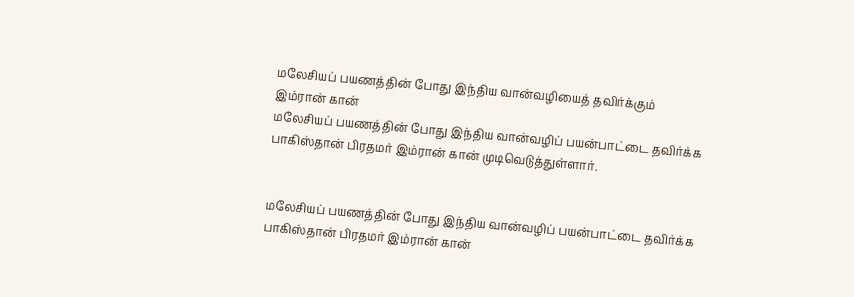மலேசியப் பயணத்தின் போது இந்திய வான்வழியைத் தவிர்க்கும் இம்ரான் கான்
மலேசியப் பயணத்தின் போது இந்திய வான்வழிப் பயன்பாட்டை தவிர்க்க பாகிஸ்தான் பிரதமர் இம்ரான் கான் முடிவெடுத்துள்ளார்.


மலேசியப் பயணத்தின் போது இந்திய வான்வழிப் பயன்பாட்டை தவிர்க்க பாகிஸ்தான் பிரதமர் இம்ரான் கான்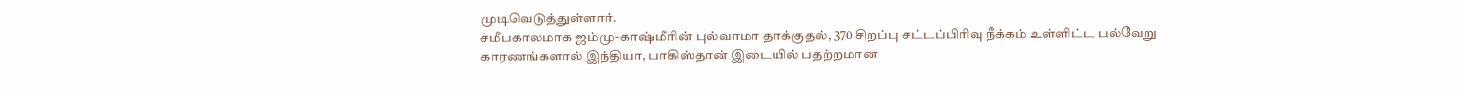முடிவெடுத்துள்ளார்.
சமீபகாலமாக ஜம்மு-காஷ்மீரின் புல்வாமா தாக்குதல், 370 சிறப்பு சட்டப்பிரிவு நீக்கம் உள்ளிட்ட பல்வேறு காரணங்களால் இந்தியா, பாகிஸ்தான் இடையில் பதற்றமான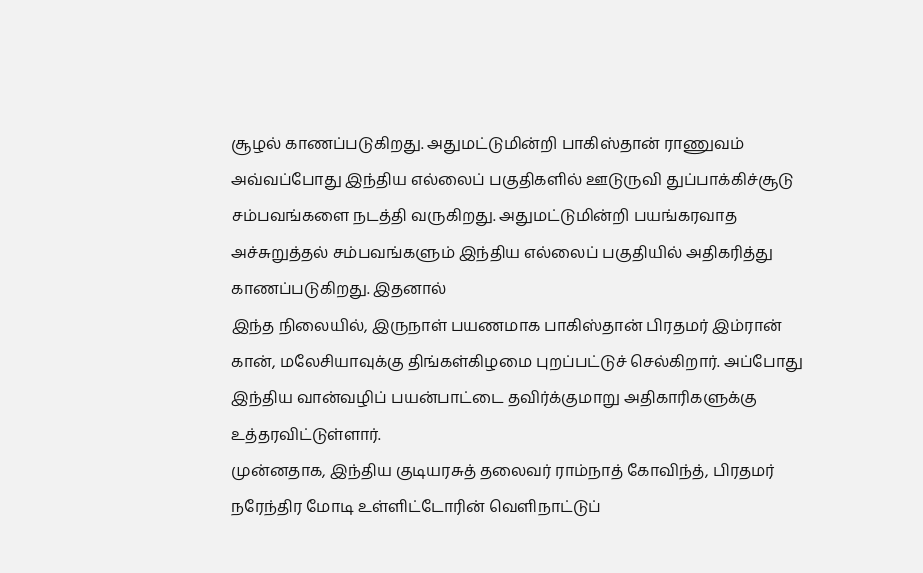சூழல் காணப்படுகிறது. அதுமட்டுமின்றி பாகிஸ்தான் ராணுவம் அவ்வப்போது இந்திய எல்லைப் பகுதிகளில் ஊடுருவி துப்பாக்கிச்சூடு சம்பவங்களை நடத்தி வருகிறது. அதுமட்டுமின்றி பயங்கரவாத அச்சுறுத்தல் சம்பவங்களும் இந்திய எல்லைப் பகுதியில் அதிகரித்து காணப்படுகிறது. இதனால்
இந்த நிலையில், இருநாள் பயணமாக பாகிஸ்தான் பிரதமர் இம்ரான் கான், மலேசியாவுக்கு திங்கள்கிழமை புறப்பட்டுச் செல்கிறார். அப்போது இந்திய வான்வழிப் பயன்பாட்டை தவிர்க்குமாறு அதிகாரிகளுக்கு உத்தரவிட்டுள்ளார்.
முன்னதாக, இந்திய குடியரசுத் தலைவர் ராம்நாத் கோவிந்த், பிரதமர் நரேந்திர மோடி உள்ளிட்டோரின் வெளிநாட்டுப்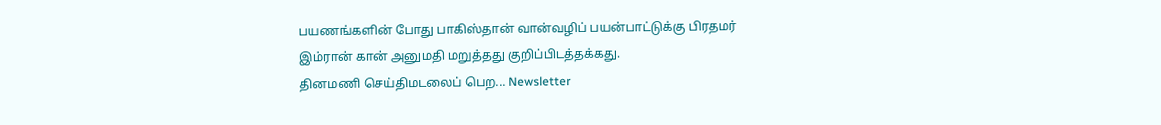பயணங்களின் போது பாகிஸ்தான் வான்வழிப் பயன்பாட்டுக்கு பிரதமர் இம்ரான் கான் அனுமதி மறுத்தது குறிப்பிடத்தக்கது.
தினமணி செய்திமடலைப் பெற... Newsletter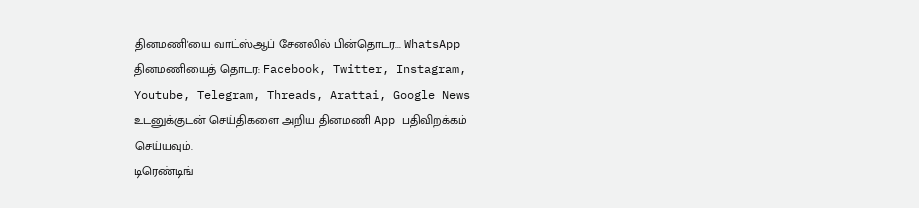தினமணி'யை வாட்ஸ்ஆப் சேனலில் பின்தொடர... WhatsApp
தினமணியைத் தொடர: Facebook, Twitter, Instagram, Youtube, Telegram, Threads, Arattai, Google News
உடனுக்குடன் செய்திகளை அறிய தினமணி App பதிவிறக்கம் செய்யவும்.
டிரெண்டிங்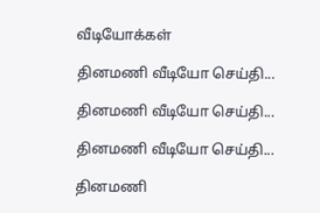வீடியோக்கள்

தினமணி வீடியோ செய்தி...

தினமணி வீடியோ செய்தி...

தினமணி வீடியோ செய்தி...

தினமணி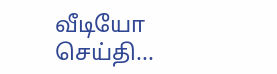வீடியோ செய்தி...